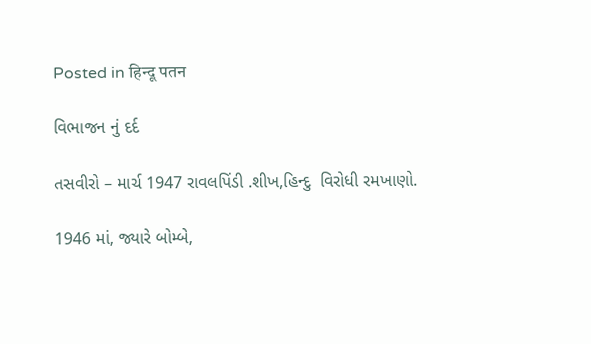Posted in हिन्दू पतन

વિભાજન નું દર્દ

તસવીરો – માર્ચ 1947 રાવલપિંડી .શીખ,હિન્દુ  વિરોધી રમખાણો.

1946 માં, જ્યારે બોમ્બે,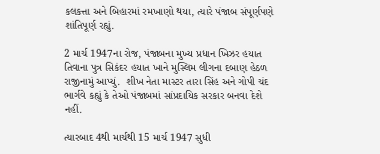કલકત્તા અને બિહારમાં રમખાણો થયા, ત્યારે પંજાબ સંપૂર્ણપણે શાંતિપૂર્ણ રહ્યું.

2 માર્ચ 1947ના રોજ, પંજાબના મુખ્ય પ્રધાન ખિઝર હયાત તિવાના પુત્ર સિકંદર હયાત ખાને મુસ્લિમ લીગના દબાણ હેઠળ રાજીનામું આપ્યું.  શીખ નેતા માસ્ટર તારા સિંહ અને ગોપી ચંદ ભાર્ગવે કહ્યું કે તેઓ પંજાબમાં સાંપ્રદાયિક સરકાર બનવા દેશે નહીં.

ત્યારબાદ 4થી માર્ચથી 15 માર્ચ 1947 સુધી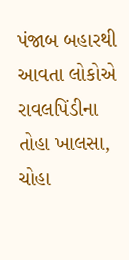પંજાબ બહારથી આવતા લોકોએ રાવલપિંડીના તોહા ખાલસા, ચોહા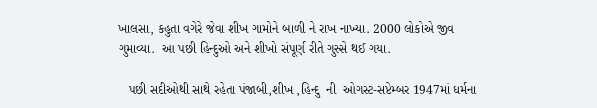ખાલસા, કહુતા વગેરે જેવા શીખ ગામોને બાળી ને રાખ નાખ્યા. 2000 લોકોએ જીવ ગુમાવ્યા.  આ પછી હિન્દુઓ અને શીખો સંપૂર્ણ રીતે ગુસ્સે થઈ ગયા.

   પછી સદીઓથી સાથે રહેતા પંજાબી,શીખ ,હિન્દુ  ની  ઓગસ્ટ-સપ્ટેમ્બર 1947માં ધર્મના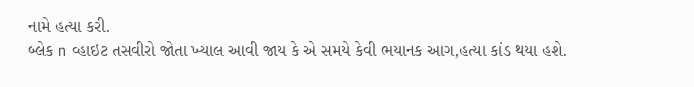નામે હત્યા કરી.
બ્લેક n વ્હાઇટ તસવીરો જોતા ખ્યાલ આવી જાય કે એ સમયે કેવી ભયાનક આગ,હત્યા કાંડ થયા હશે.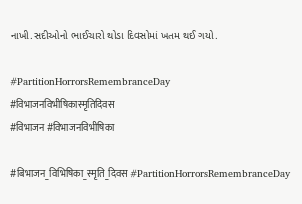નાખી.સદીઓનો ભાઈચારો થોડા દિવસોમાં ખતમ થઈ ગયો.

#PartitionHorrorsRemembranceDay
#विभाजनविभीषिकास्मृतिदिवस
#विभाजन #विभाजनविभीषिका

#बिभाजन_विभिषिका_स्मृति_दिवस #PartitionHorrorsRemembranceDay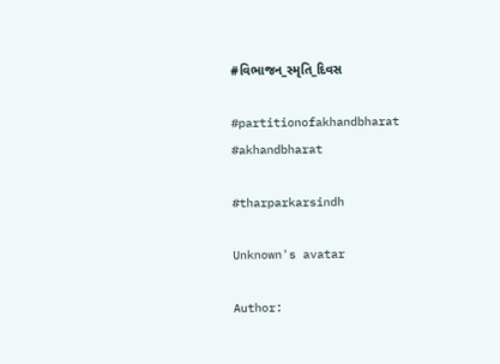#વિભાજન_સ્મૃતિ_દિવસ

#partitionofakhandbharat #akhandbharat

#tharparkarsindh

Unknown's avatar

Author: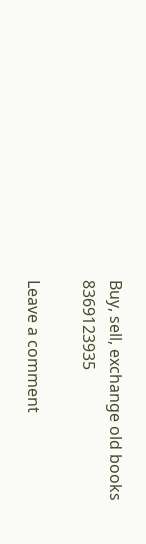Buy, sell, exchange old books 8369123935

Leave a comment